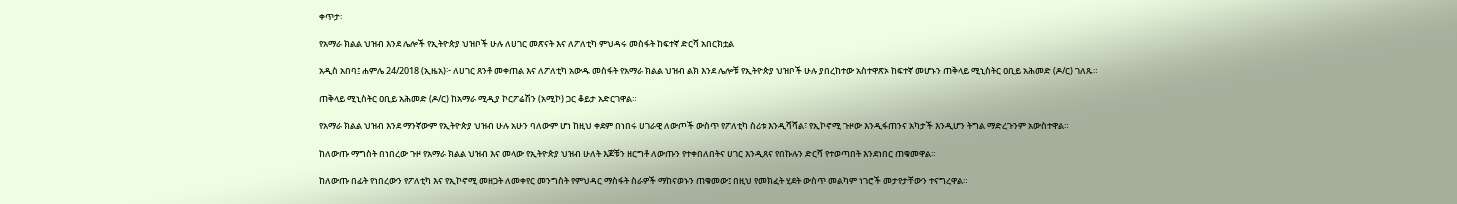ቀጥታ፡

የአማራ ክልል ህዝብ እንደ ሌሎች የኢትዮጵያ ህዝቦች ሁሉ ለሀገር መጽናት እና ለፖለቲካ ምህዳሩ መስፋት ከፍተኛ ድርሻ አበርክቷል

አዲስ አበባ፤ ሐምሌ 24/2018 (ኢዜአ)፦ ለሀገር ጸንቶ መቀጠል እና ለፖለቲካ አውዱ መስፋት የአማራ ክልል ህዝብ ልክ እንደ ሌሎቹ የኢትዮጵያ ህዝቦች ሁሉ ያበረከተው አስተዋጽኦ ከፍተኛ መሆኑን ጠቅላይ ሚኒስትር ዐቢይ አሕመድ (ዶ/ር) ገለጹ።

ጠቅላይ ሚኒስትር ዐቢይ አሕመድ (ዶ/ር) ከአማራ ሚዲያ ኮርፖሬሽን (አሚኮ) ጋር ቆይታ አድርገዋል።

የአማራ ክልል ህዝብ እንደ ማንኛውም የኢትዮጵያ ህዝብ ሁሉ አሁን ባለውም ሆነ ከዚህ ቀደም በነበሩ ሀገራዊ ለውጦች ውስጥ የፖለቲካ ስሪቱ እንዲሻሻል፣ የኢኮኖሚ ጉዞው እንዲፋጠንና አካታች እንዲሆን ትግል ማድረጉንም አውስተዋል።

ከለውጡ ማግስት በነበረው ጉዞ የአማራ ክልል ህዝብ እና መላው የኢትዮጵያ ህዝብ ሁለት እጆቹን ዘርግቶ ለውጡን የተቀበለበትና ሀገር እንዲጸና የበኩሉን ድርሻ የተወጣበት እንደነበር ጠቁመዋል።

ከለውጡ በፊት የነበረውን የፖለቲካ እና የኢኮኖሚ መዘጋት ለመቀየር መንግስት የምህዳር ማስፋት ስራዎች ማከናወኑን ጠቁመው፤ በዚህ የመክፈት ሂደት ውስጥ መልካም ነገሮች መታየታቸውን ተናግረዋል።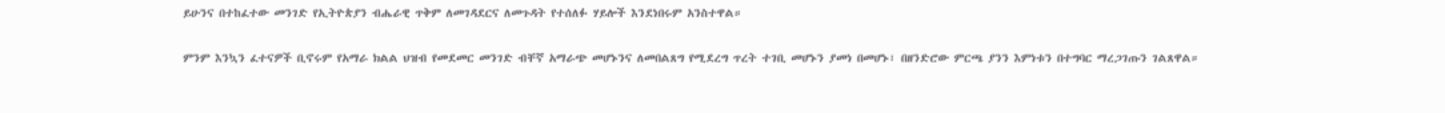ይሁንና በተከፈተው መንገድ የኢትዮጵያን ብሔራዊ ጥቅም ለመገዳደርና ለመጉዳት የተሰለፉ ሃይሎች እንደነበሩም አንስተዋል።

ምንም እንኳን ፈተናዎች ቢኖሩም የአማራ ክልል ህዝብ የመደመር መንገድ ብቸኛ አማራጭ መሆኑንና ለመበልጸግ የሚደረግ ጥረት ተገቢ መሆኑን ያመነ በመሆኑ፣ በዘንድሮው ምርጫ ያንን እምነቱን በተግባር ማረጋገጡን ገልጸዋል።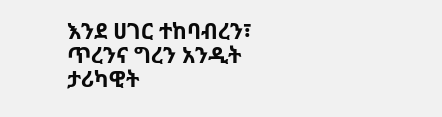እንደ ሀገር ተከባብረን፣ ጥረንና ግረን አንዲት ታሪካዊት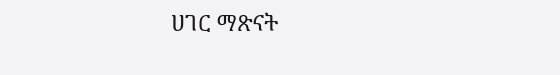ሀገር ማጽናት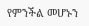የምንችል መሆኑን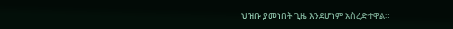ህዝቡ ያመነበት ጊዜ እንደሆነም አስረድተዋል።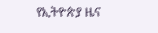የኢትዮጵያ ዜና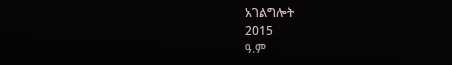አገልግሎት
2015
ዓ.ም